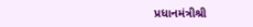પ્રધાનમંત્રીશ્રી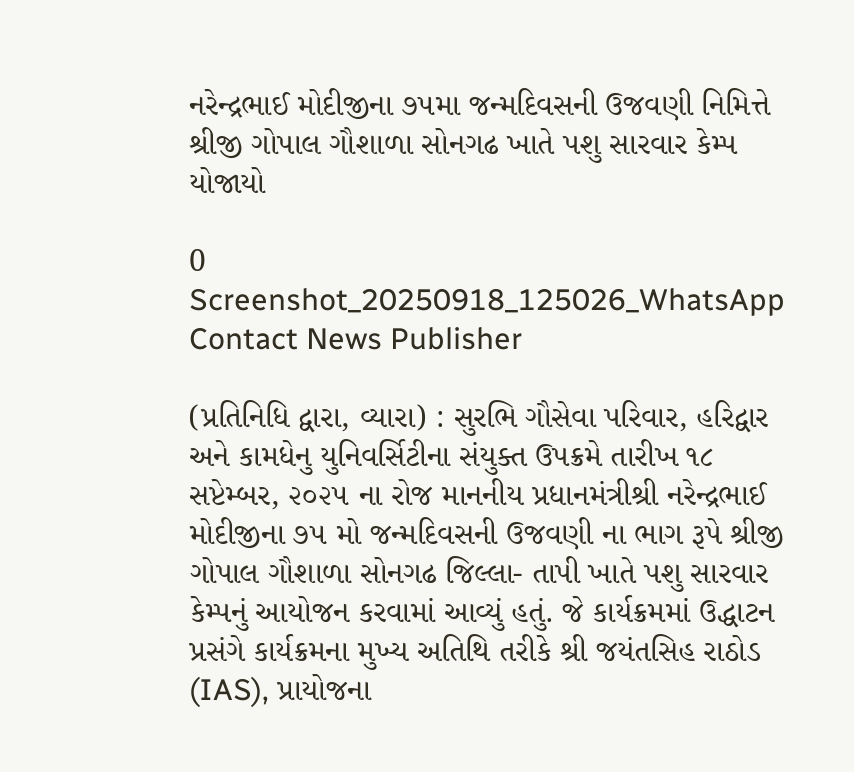નરેન્દ્રભાઈ મોદીજીના ૭૫મા જન્મદિવસની ઉજવણી નિમિત્તે શ્રીજી ગોપાલ ગૌશાળા સોનગઢ ખાતે પશુ સારવાર કેમ્પ યોજાયો

0
Screenshot_20250918_125026_WhatsApp
Contact News Publisher

(પ્રતિનિધિ દ્વારા, વ્યારા) : સુરભિ ગૌસેવા પરિવાર, હરિદ્વાર અને કામધેનુ યુનિવર્સિટીના સંયુક્ત ઉપક્રમે તારીખ ૧૮ સપ્ટેમ્બર, ૨૦૨૫ ના રોજ માનનીય પ્રધાનમંત્રીશ્રી નરેન્દ્રભાઈ મોદીજીના ૭૫ મો જન્મદિવસની ઉજવણી ના ભાગ રૂપે શ્રીજી ગોપાલ ગૌશાળા સોનગઢ જિલ્લા- તાપી ખાતે પશુ સારવાર કેમ્પનું આયોજન કરવામાં આવ્યું હતું. જે કાર્યક્રમમાં ઉદ્ધાટન પ્રસંગે કાર્યક્રમના મુખ્ય અતિથિ તરીકે શ્રી જયંતસિહ રાઠોડ (IAS), પ્રાયોજના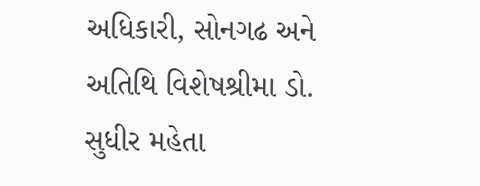અધિકારી, સોનગઢ અને અતિથિ વિશેષશ્રીમા ડો. સુધીર મહેતા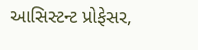આસિસ્ટન્ટ પ્રોફેસર,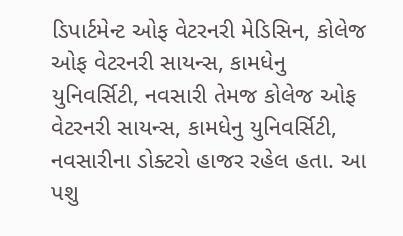ડિપાર્ટમેન્ટ ઓફ વેટરનરી મેડિસિન, કોલેજ ઓફ વેટરનરી સાયન્સ, કામધેનુ યુનિવર્સિટી, નવસારી તેમજ કોલેજ ઓફ વેટરનરી સાયન્સ, કામધેનુ યુનિવર્સિટી, નવસારીના ડોક્ટરો હાજર રહેલ હતા. આ પશુ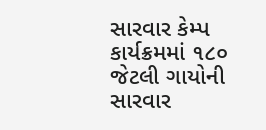સારવાર કેમ્પ કાર્યક્રમમાં ૧૮૦ જેટલી ગાયોની સારવાર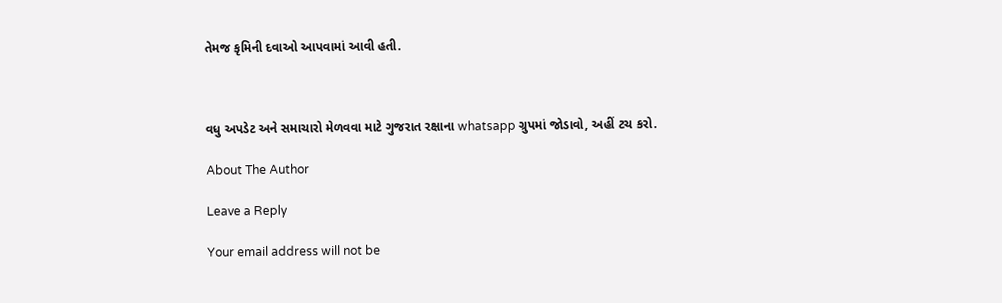તેમજ કૃમિની દવાઓ આપવામાં આવી હતી.



વધુ અપડેટ અને સમાચારો મેળવવા માટે ગુજરાત રક્ષાના whatsapp ગ્રુપમાં જોડાવો, અહીં ટચ કરો.

About The Author

Leave a Reply

Your email address will not be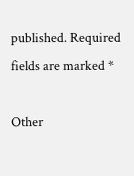published. Required fields are marked *

Other